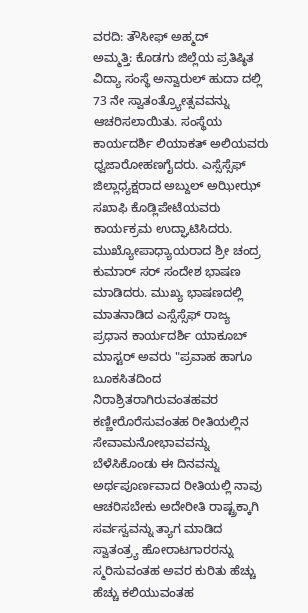ವರದಿ: ತೌಸೀಫ್ ಅಹ್ಮದ್
ಅಮ್ಮತ್ತಿ: ಕೊಡಗು ಜಿಲ್ಲೆಯ ಪ್ರತಿಷ್ಠಿತ ವಿದ್ಯಾ ಸಂಸ್ಥೆ ಅನ್ವಾರುಲ್ ಹುದಾ ದಲ್ಲಿ 73 ನೇ ಸ್ವಾತಂತ್ರ್ಯೋತ್ಸವವನ್ನು ಆಚರಿಸಲಾಯಿತು. ಸಂಸ್ಥೆಯ ಕಾರ್ಯದರ್ಶಿ ಲಿಯಾಕತ್ ಅಲಿಯವರು ಧ್ವಜಾರೋಹಣಗೈದರು. ಎಸ್ಸೆಸ್ಸೆಫ್ ಜಿಲ್ಲಾಧ್ಯಕ್ಷರಾದ ಅಬ್ದುಲ್ ಅಝೀಝ್ ಸಖಾಫಿ ಕೊಡ್ಲಿಪೇಟೆಯವರು ಕಾರ್ಯಕ್ರಮ ಉದ್ಘಾಟಿಸಿದರು. ಮುಖ್ಯೋಪಾಧ್ಯಾಯರಾದ ಶ್ರೀ ಚಂದ್ರ ಕುಮಾರ್ ಸರ್ ಸಂದೇಶ ಭಾಷಣ ಮಾಡಿದರು. ಮುಖ್ಯ ಭಾಷಣದಲ್ಲಿ ಮಾತನಾಡಿದ ಎಸ್ಸೆಸ್ಸೆಫ್ ರಾಜ್ಯ ಪ್ರಧಾನ ಕಾರ್ಯದರ್ಶಿ ಯಾಕೂಬ್ ಮಾಸ್ಟರ್ ಅವರು "ಪ್ರವಾಹ ಹಾಗೂ ಬೂಕಸಿತದಿಂದ ನಿರಾಶ್ರಿತರಾಗಿರುವಂತಹವರ ಕಣ್ಣೀರೊರೆಸುವಂತಹ ರೀತಿಯಲ್ಲಿನ ಸೇವಾಮನೋಭಾವವನ್ನು ಬೆಳೆಸಿಕೊಂಡು ಈ ದಿನವನ್ನು ಅರ್ಥಪೂರ್ಣವಾದ ರೀತಿಯಲ್ಲಿ ನಾವು ಆಚರಿಸಬೇಕು ಅದೇರೀತಿ ರಾಷ್ಟ್ರಕ್ಕಾಗಿ ಸರ್ವಸ್ವವನ್ನು ತ್ಯಾಗ ಮಾಡಿದ ಸ್ವಾತಂತ್ರ್ಯ ಹೋರಾಟಗಾರರನ್ನು ಸ್ಮರಿಸುವಂತಹ ಅವರ ಕುರಿತು ಹೆಚ್ಚು ಹೆಚ್ಚು ಕಲಿಯುವಂತಹ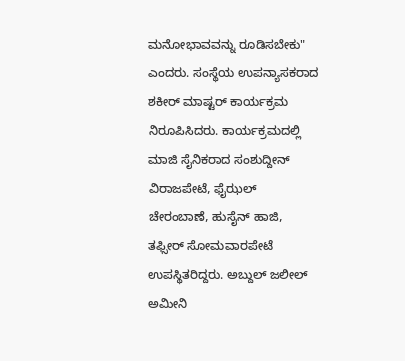ಮನೋಭಾವವನ್ನು ರೂಡಿಸಬೇಕು" ಎಂದರು. ಸಂಸ್ಥೆಯ ಉಪನ್ಯಾಸಕರಾದ ಶಕೀರ್ ಮಾಷ್ಟರ್ ಕಾರ್ಯಕ್ರಮ ನಿರೂಪಿಸಿದರು. ಕಾರ್ಯಕ್ರಮದಲ್ಲಿ ಮಾಜಿ ಸೈನಿಕರಾದ ಸಂಶುದ್ದೀನ್ ವಿರಾಜಪೇಟೆ, ಫೈಝಲ್ ಚೇರಂಬಾಣೆ, ಹುಸೈನ್ ಹಾಜಿ, ತಫ್ಸೀರ್ ಸೋಮವಾರಪೇಟೆ ಉಪಸ್ಥಿತರಿದ್ದರು. ಅಬ್ದುಲ್ ಜಲೀಲ್ ಅಮೀನಿ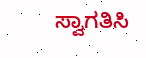ಸ್ವಾಗತಿಸಿ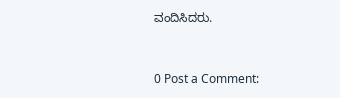ವಂದಿಸಿದರು.


0 Post a Comment: